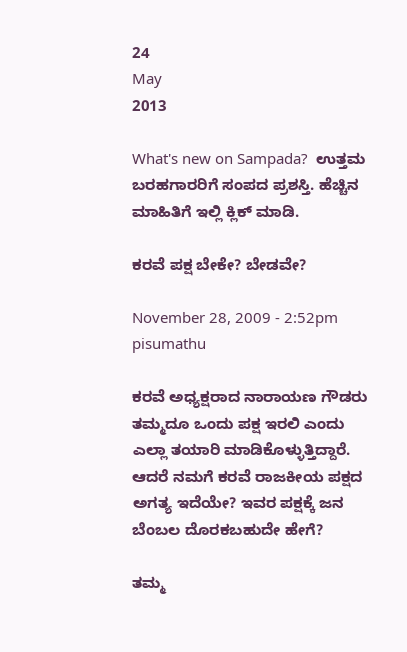24
May
2013

What's new on Sampada?  ಉತ್ತಮ ಬರಹಗಾರರಿಗೆ ಸಂಪದ ಪ್ರಶಸ್ತಿ. ಹೆಚ್ಚಿನ ಮಾಹಿತಿಗೆ ಇಲ್ಲಿ ಕ್ಲಿಕ್ ಮಾಡಿ.

ಕರವೆ ಪಕ್ಷ ಬೇಕೇ? ಬೇಡವೇ?

November 28, 2009 - 2:52pm
pisumathu

ಕರವೆ ಅಧ್ಯಕ್ಷರಾದ ನಾರಾಯಣ ಗೌಡರು ತಮ್ಮದೂ ಒಂದು ಪಕ್ಷ ಇರಲಿ ಎಂದು ಎಲ್ಲಾ ತಯಾರಿ ಮಾಡಿಕೊಳ್ಳುತ್ತಿದ್ದಾರೆ. ಆದರೆ ನಮಗೆ ಕರವೆ ರಾಜಕೀಯ ಪಕ್ಷದ ಅಗತ್ಯ ಇದೆಯೇ? ಇವರ ಪಕ್ಷಕ್ಕೆ ಜನ ಬೆಂಬಲ ದೊರಕಬಹುದೇ ಹೇಗೆ?

ತಮ್ಮ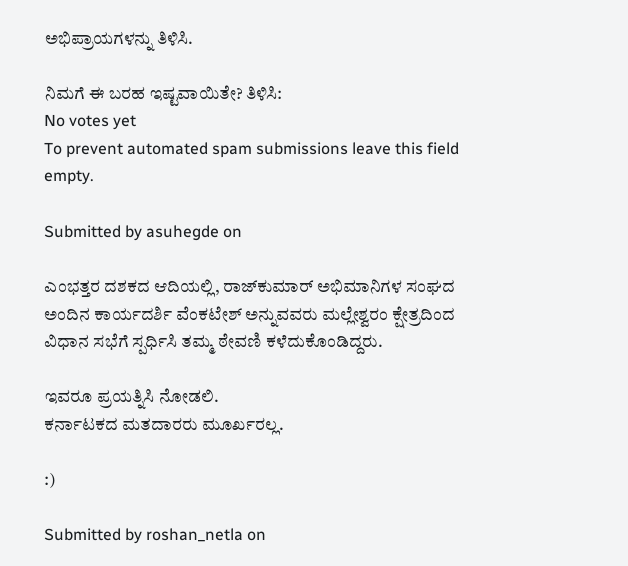ಅಭಿಪ್ರಾಯಗಳನ್ನು ತಿಳಿಸಿ.

ನಿಮಗೆ ಈ ಬರಹ ಇಷ್ಟವಾಯಿತೇ? ತಿಳಿಸಿ:
No votes yet
To prevent automated spam submissions leave this field empty.

Submitted by asuhegde on

ಎಂಭತ್ತರ ದಶಕದ ಆದಿಯಲ್ಲಿ, ರಾಜ್‍ಕುಮಾರ್ ಅಭಿಮಾನಿಗಳ ಸಂಘದ ಅಂದಿನ ಕಾರ್ಯದರ್ಶಿ ವೆಂಕಟೇಶ್ ಅನ್ನುವವರು ಮಲ್ಲೇಶ್ವರಂ ಕ್ಷೇತ್ರದಿಂದ ವಿಧಾನ ಸಭೆಗೆ ಸ್ಪರ್ಧಿಸಿ ತಮ್ಮ ಠೇವಣಿ ಕಳೆದುಕೊಂಡಿದ್ದರು.

ಇವರೂ ಪ್ರಯತ್ನಿಸಿ ನೋಡಲಿ.
ಕರ್ನಾಟಕದ ಮತದಾರರು ಮೂರ್ಖರಲ್ಲ.

:)

Submitted by roshan_netla on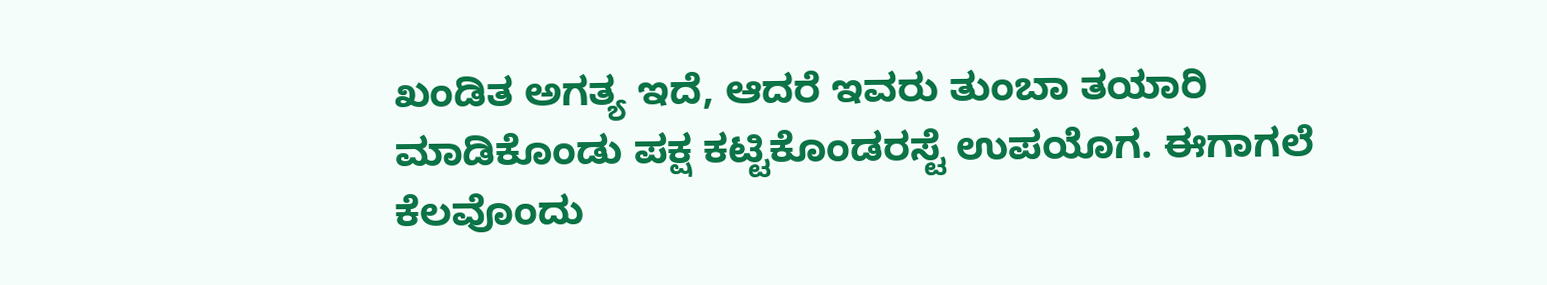ಖಂಡಿತ ಅಗತ್ಯ ಇದೆ, ಆದರೆ ಇವರು ತುಂಬಾ ತಯಾರಿ ಮಾಡಿಕೊಂಡು ಪಕ್ಷ ಕಟ್ಟಿಕೊಂಡರಸ್ಟೆ ಉಪಯೊಗ. ಈಗಾಗಲೆ ಕೆಲವೊಂದು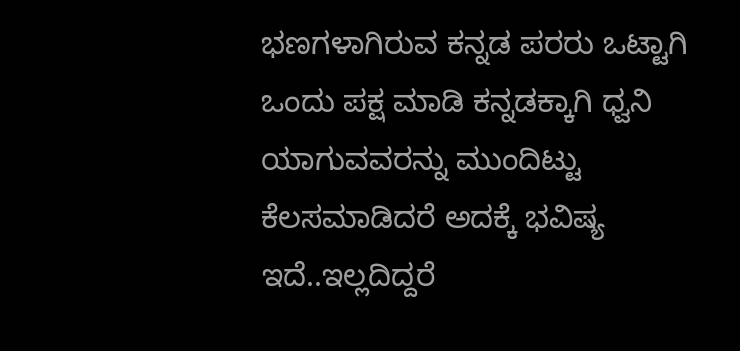ಭಣಗಳಾಗಿರುವ ಕನ್ನಡ ಪರರು ಒಟ್ಟಾಗಿ ಒಂದು ಪಕ್ಷ ಮಾಡಿ ಕನ್ನಡಕ್ಕಾಗಿ ಧ್ವನಿ ಯಾಗುವವರನ್ನು ಮುಂದಿಟ್ಟು ಕೆಲಸಮಾಡಿದರೆ ಅದಕ್ಕೆ ಭವಿಷ್ಯ ಇದೆ..ಇಲ್ಲದಿದ್ದರೆ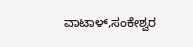ವಾಟಾಳ್,ಸಂಕೇಶ್ವರ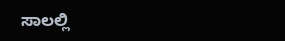ಸಾಲಲ್ಲಿ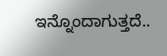ಇನ್ನೊಂದಾಗುತ್ತದೆ..